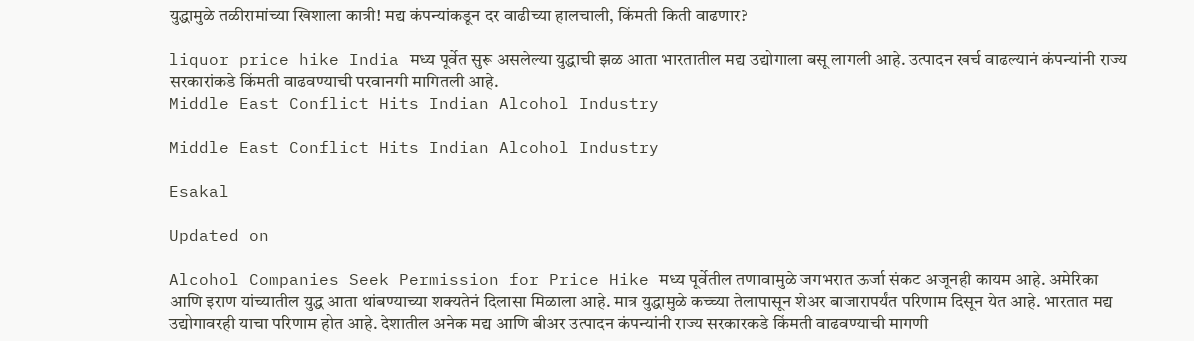युद्धामुळे तळीरामांच्या खिशाला कात्री! मद्य कंपन्यांकडून दर वाढीच्या हालचाली, किंमती किती वाढणार?

liquor price hike India मध्य पूर्वेत सुरू असलेल्या युद्धाची झळ आता भारतातील मद्य उद्योगाला बसू लागली आहे. उत्पादन खर्च वाढल्यानं कंपन्यांनी राज्य सरकारांकडे किंमती वाढवण्याची परवानगी मागितली आहे.
Middle East Conflict Hits Indian Alcohol Industry

Middle East Conflict Hits Indian Alcohol Industry

Esakal

Updated on

Alcohol Companies Seek Permission for Price Hike मध्य पूर्वेतील तणावामुळे जगभरात ऊर्जा संकट अजूनही कायम आहे. अमेरिका आणि इराण यांच्यातील युद्ध आता थांबण्याच्या शक्यतेनं दिलासा मिळाला आहे. मात्र युद्धामुळे कच्च्या तेलापासून शेअर बाजारापर्यंत परिणाम दिसून येत आहे. भारतात मद्य उद्योगावरही याचा परिणाम होत आहे. देशातील अनेक मद्य आणि बीअर उत्पादन कंपन्यांनी राज्य सरकारकडे किंमती वाढवण्याची मागणी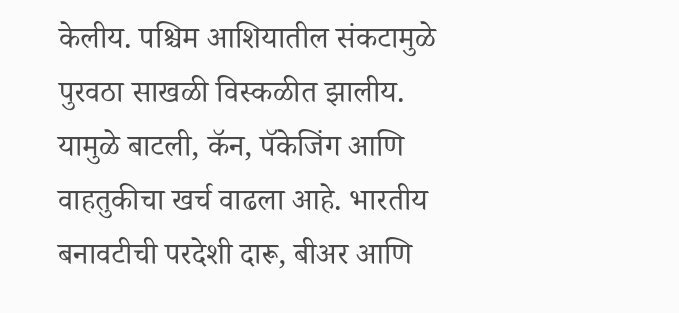केलीय. पश्चिम आशियातील संकटामुळे पुरवठा साखळी विस्कळीत झालीय. यामुळे बाटली, कॅन, पॅकेजिंग आणि वाहतुकीचा खर्च वाढला आहे. भारतीय बनावटीची परदेशी दारू, बीअर आणि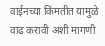वाईनच्या किंमतीत यामुळे वाढ करावी अशी मागणी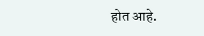होत आहे.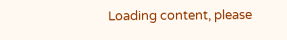Loading content, please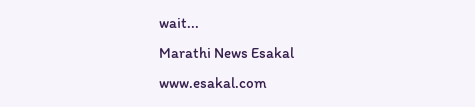wait...
Marathi News Esakal
www.esakal.com